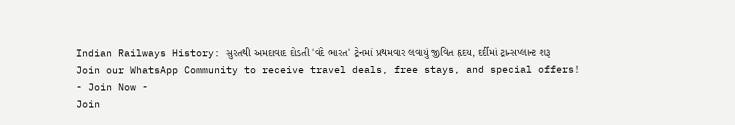Indian Railways History: સુરતથી અમદાવાદ દોડતી 'વંદે ભારત' ટ્રેનમાં પ્રથમવાર લવાયું જીવિત હૃદય, દર્દીમાં ટ્રાન્સપ્લાન્ટ શરૂ
Join our WhatsApp Community to receive travel deals, free stays, and special offers!
- Join Now -
Join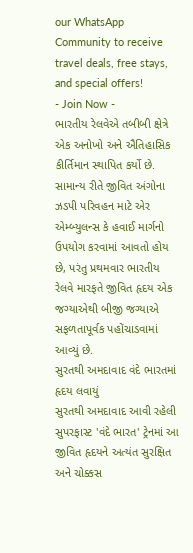our WhatsApp Community to receive travel deals, free stays, and special offers!
- Join Now -
ભારતીય રેલવેએ તબીબી ક્ષેત્રે એક અનોખો અને ઐતિહાસિક કીર્તિમાન સ્થાપિત કર્યો છે. સામાન્ય રીતે જીવિત અંગોના ઝડપી પરિવહન માટે એર એમ્બ્યુલન્સ કે હવાઈ માર્ગનો ઉપયોગ કરવામાં આવતો હોય છે, પરંતુ પ્રથમવાર ભારતીય રેલવે મારફતે જીવિત હૃદય એક જગ્યાએથી બીજી જગ્યાએ સફળતાપૂર્વક પહોંચાડવામાં આવ્યું છે.
સુરતથી અમદાવાદ વંદે ભારતમાં હૃદય લવાયું
સુરતથી અમદાવાદ આવી રહેલી સુપરફાસ્ટ 'વંદે ભારત' ટ્રેનમાં આ જીવિત હૃદયને અત્યંત સુરક્ષિત અને ચોક્કસ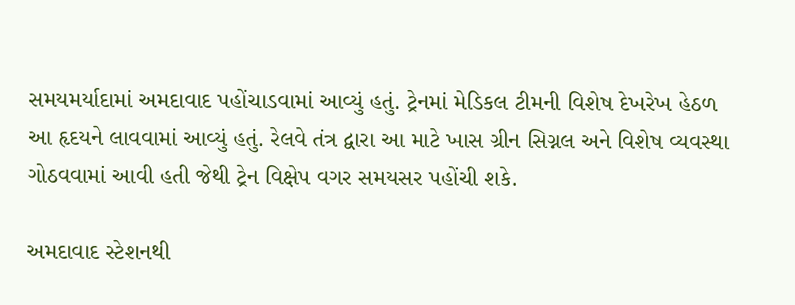સમયમર્યાદામાં અમદાવાદ પહોંચાડવામાં આવ્યું હતું. ટ્રેનમાં મેડિકલ ટીમની વિશેષ દેખરેખ હેઠળ આ હૃદયને લાવવામાં આવ્યું હતું. રેલવે તંત્ર દ્વારા આ માટે ખાસ ગ્રીન સિગ્નલ અને વિશેષ વ્યવસ્થા ગોઠવવામાં આવી હતી જેથી ટ્રેન વિક્ષેપ વગર સમયસર પહોંચી શકે.

અમદાવાદ સ્ટેશનથી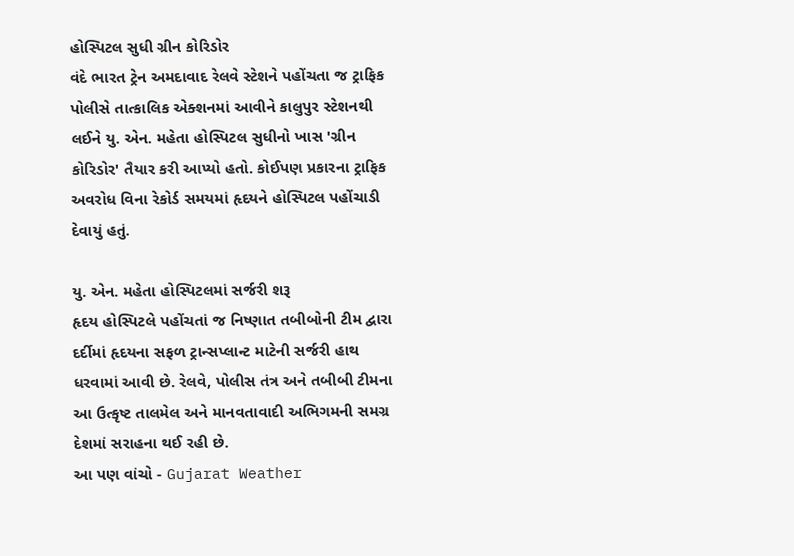હોસ્પિટલ સુધી ગ્રીન કોરિડોર
વંદે ભારત ટ્રેન અમદાવાદ રેલવે સ્ટેશને પહોંચતા જ ટ્રાફિક પોલીસે તાત્કાલિક એક્શનમાં આવીને કાલુપુર સ્ટેશનથી લઈને યુ. એન. મહેતા હોસ્પિટલ સુધીનો ખાસ 'ગ્રીન કોરિડોર' તૈયાર કરી આપ્યો હતો. કોઈપણ પ્રકારના ટ્રાફિક અવરોધ વિના રેકોર્ડ સમયમાં હૃદયને હોસ્પિટલ પહોંચાડી દેવાયું હતું.

યુ. એન. મહેતા હોસ્પિટલમાં સર્જરી શરૂ
હૃદય હોસ્પિટલે પહોંચતાં જ નિષ્ણાત તબીબોની ટીમ દ્વારા દર્દીમાં હૃદયના સફળ ટ્રાન્સપ્લાન્ટ માટેની સર્જરી હાથ ધરવામાં આવી છે. રેલવે, પોલીસ તંત્ર અને તબીબી ટીમના આ ઉત્કૃષ્ટ તાલમેલ અને માનવતાવાદી અભિગમની સમગ્ર દેશમાં સરાહના થઈ રહી છે.
આ પણ વાંચો - Gujarat Weather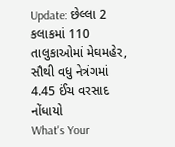Update: છેલ્લા 2 કલાકમાં 110 તાલુકાઓમાં મેઘમહેર, સૌથી વધુ નેત્રંગમાં 4.45 ઈંચ વરસાદ નોંધાયો
What's Your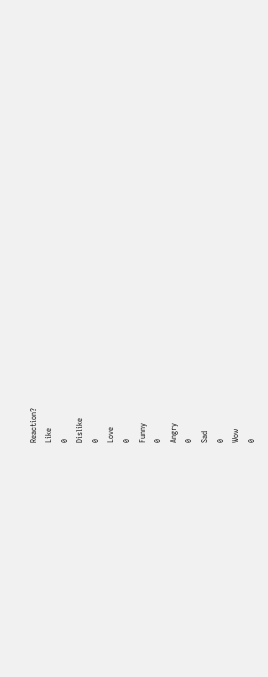Reaction?
Like
0
Dislike
0
Love
0
Funny
0
Angry
0
Sad
0
Wow
0